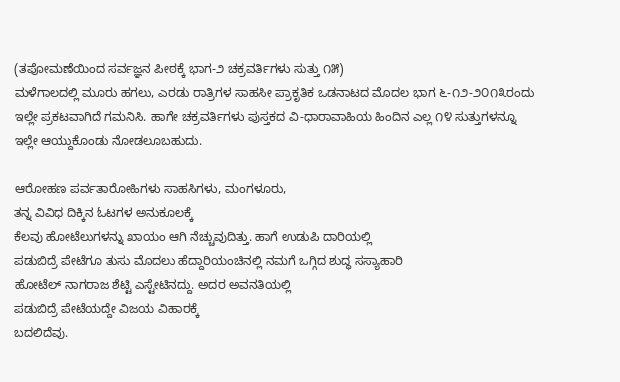(ತಪೋಮಣೆಯಿಂದ ಸರ್ವಜ್ಞನ ಪೀಠಕ್ಕೆ ಭಾಗ-೨ ಚಕ್ರವರ್ತಿಗಳು ಸುತ್ತು ೧೫)
ಮಳೆಗಾಲದಲ್ಲಿ ಮೂರು ಹಗಲು, ಎರಡು ರಾತ್ರಿಗಳ ಸಾಹಸೀ ಪ್ರಾಕೃತಿಕ ಒಡನಾಟದ ಮೊದಲ ಭಾಗ ೬-೧೨-೨೦೧೩ರಂದು ಇಲ್ಲೇ ಪ್ರಕಟವಾಗಿದೆ ಗಮನಿಸಿ. ಹಾಗೇ ಚಕ್ರವರ್ತಿಗಳು ಪುಸ್ತಕದ ವಿ-ಧಾರಾವಾಹಿಯ ಹಿಂದಿನ ಎಲ್ಲ ೧೪ ಸುತ್ತುಗಳನ್ನೂ ಇಲ್ಲೇ ಆಯ್ದುಕೊಂಡು ನೋಡಲೂಬಹುದು.

ಆರೋಹಣ ಪರ್ವತಾರೋಹಿಗಳು ಸಾಹಸಿಗಳು, ಮಂಗಳೂರು,
ತನ್ನ ವಿವಿಧ ದಿಕ್ಕಿನ ಓಟಗಳ ಅನುಕೂಲಕ್ಕೆ
ಕೆಲವು ಹೋಟೆಲುಗಳನ್ನು ಖಾಯಂ ಆಗಿ ನೆಚ್ಚುವುದಿತ್ತು. ಹಾಗೆ ಉಡುಪಿ ದಾರಿಯಲ್ಲಿ
ಪಡುಬಿದ್ರೆ ಪೇಟೆಗೂ ತುಸು ಮೊದಲು ಹೆದ್ದಾರಿಯಂಚಿನಲ್ಲಿ ನಮಗೆ ಒಗ್ಗಿದ ಶುದ್ಧ ಸಸ್ಯಾಹಾರಿ
ಹೋಟೆಲ್ ನಾಗರಾಜ ಶೆಟ್ಟಿ ಎಸ್ಟೇಟಿನದ್ದು. ಅದರ ಅವನತಿಯಲ್ಲಿ
ಪಡುಬಿದ್ರೆ ಪೇಟೆಯದ್ದೇ ವಿಜಯ ವಿಹಾರಕ್ಕೆ
ಬದಲಿದೆವು.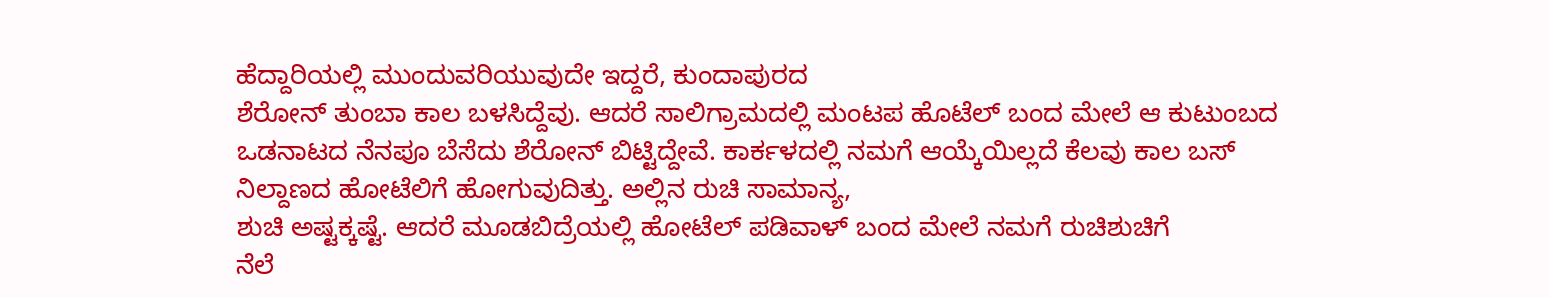ಹೆದ್ದಾರಿಯಲ್ಲಿ ಮುಂದುವರಿಯುವುದೇ ಇದ್ದರೆ, ಕುಂದಾಪುರದ
ಶೆರೋನ್ ತುಂಬಾ ಕಾಲ ಬಳಸಿದ್ದೆವು. ಆದರೆ ಸಾಲಿಗ್ರಾಮದಲ್ಲಿ ಮಂಟಪ ಹೊಟೆಲ್ ಬಂದ ಮೇಲೆ ಆ ಕುಟುಂಬದ ಒಡನಾಟದ ನೆನಪೂ ಬೆಸೆದು ಶೆರೋನ್ ಬಿಟ್ಟಿದ್ದೇವೆ. ಕಾರ್ಕಳದಲ್ಲಿ ನಮಗೆ ಆಯ್ಕೆಯಿಲ್ಲದೆ ಕೆಲವು ಕಾಲ ಬಸ್ ನಿಲ್ದಾಣದ ಹೋಟೆಲಿಗೆ ಹೋಗುವುದಿತ್ತು. ಅಲ್ಲಿನ ರುಚಿ ಸಾಮಾನ್ಯ,
ಶುಚಿ ಅಷ್ಟಕ್ಕಷ್ಟೆ. ಆದರೆ ಮೂಡಬಿದ್ರೆಯಲ್ಲಿ ಹೋಟೆಲ್ ಪಡಿವಾಳ್ ಬಂದ ಮೇಲೆ ನಮಗೆ ರುಚಿಶುಚಿಗೆ
ನೆಲೆ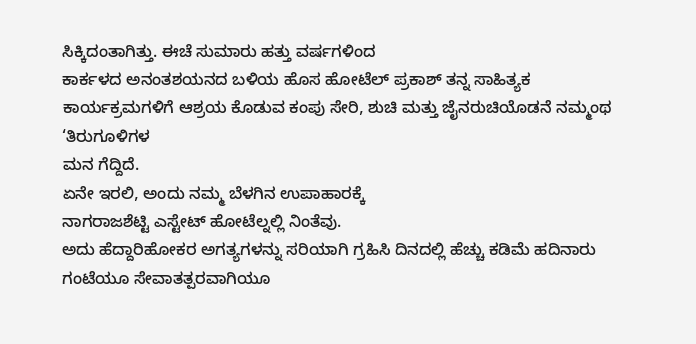ಸಿಕ್ಕಿದಂತಾಗಿತ್ತು. ಈಚೆ ಸುಮಾರು ಹತ್ತು ವರ್ಷಗಳಿಂದ
ಕಾರ್ಕಳದ ಅನಂತಶಯನದ ಬಳಿಯ ಹೊಸ ಹೋಟೆಲ್ ಪ್ರಕಾಶ್ ತನ್ನ ಸಾಹಿತ್ಯಕ ಕಾರ್ಯಕ್ರಮಗಳಿಗೆ ಆಶ್ರಯ ಕೊಡುವ ಕಂಪು ಸೇರಿ, ಶುಚಿ ಮತ್ತು ಜೈನರುಚಿಯೊಡನೆ ನಮ್ಮಂಥ ‘ತಿರುಗೂಳಿಗಳ
ಮನ ಗೆದ್ದಿದೆ.
ಏನೇ ಇರಲಿ, ಅಂದು ನಮ್ಮ ಬೆಳಗಿನ ಉಪಾಹಾರಕ್ಕೆ
ನಾಗರಾಜಶೆಟ್ಟಿ ಎಸ್ಟೇಟ್ ಹೋಟೆಲ್ನಲ್ಲಿ ನಿಂತೆವು.
ಅದು ಹೆದ್ದಾರಿಹೋಕರ ಅಗತ್ಯಗಳನ್ನು ಸರಿಯಾಗಿ ಗ್ರಹಿಸಿ ದಿನದಲ್ಲಿ ಹೆಚ್ಚು ಕಡಿಮೆ ಹದಿನಾರು ಗಂಟೆಯೂ ಸೇವಾತತ್ಪರವಾಗಿಯೂ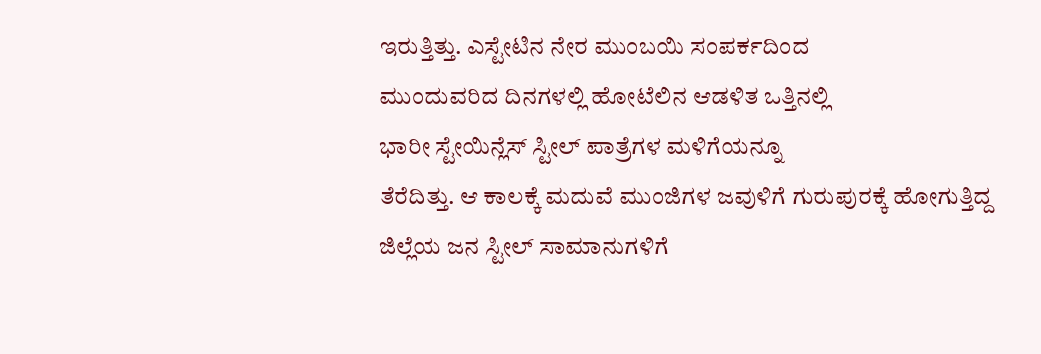ಇರುತ್ತಿತ್ತು. ಎಸ್ಟೇಟಿನ ನೇರ ಮುಂಬಯಿ ಸಂಪರ್ಕದಿಂದ
ಮುಂದುವರಿದ ದಿನಗಳಲ್ಲಿ ಹೋಟೆಲಿನ ಆಡಳಿತ ಒತ್ತಿನಲ್ಲಿ
ಭಾರೀ ಸ್ಟೇಯಿನ್ಲೆಸ್ ಸ್ಟೀಲ್ ಪಾತ್ರೆಗಳ ಮಳಿಗೆಯನ್ನೂ
ತೆರೆದಿತ್ತು. ಆ ಕಾಲಕ್ಕೆ ಮದುವೆ ಮುಂಜಿಗಳ ಜವುಳಿಗೆ ಗುರುಪುರಕ್ಕೆ ಹೋಗುತ್ತಿದ್ದ ಜಿಲ್ಲೆಯ ಜನ ಸ್ಟೀಲ್ ಸಾಮಾನುಗಳಿಗೆ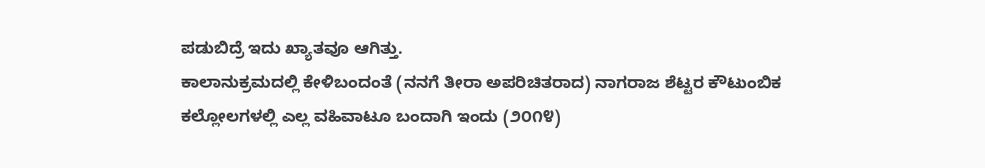ಪಡುಬಿದ್ರೆ ಇದು ಖ್ಯಾತವೂ ಆಗಿತ್ತು.
ಕಾಲಾನುಕ್ರಮದಲ್ಲಿ ಕೇಳಿಬಂದಂತೆ (ನನಗೆ ತೀರಾ ಅಪರಿಚಿತರಾದ) ನಾಗರಾಜ ಶೆಟ್ಟರ ಕೌಟುಂಬಿಕ ಕಲ್ಲೋಲಗಳಲ್ಲಿ ಎಲ್ಲ ವಹಿವಾಟೂ ಬಂದಾಗಿ ಇಂದು (೨೦೧೪)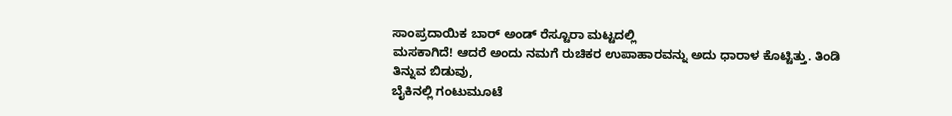ಸಾಂಪ್ರದಾಯಿಕ ಬಾರ್ ಅಂಡ್ ರೆಸ್ಟೂರಾ ಮಟ್ಟದಲ್ಲಿ
ಮಸಕಾಗಿದೆ! ಆದರೆ ಅಂದು ನಮಗೆ ರುಚಿಕರ ಉಪಾಹಾರವನ್ನು ಅದು ಧಾರಾಳ ಕೊಟ್ಟಿತ್ತು. ತಿಂಡಿ ತಿನ್ನುವ ಬಿಡುವು,
ಬೈಕಿನಲ್ಲಿ ಗಂಟುಮೂಟೆ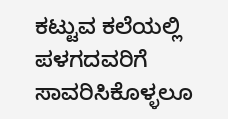ಕಟ್ಟುವ ಕಲೆಯಲ್ಲಿ ಪಳಗದವರಿಗೆ
ಸಾವರಿಸಿಕೊಳ್ಳಲೂ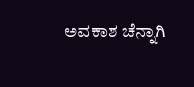ಅವಕಾಶ ಚೆನ್ನಾಗಿ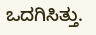ಒದಗಿಸಿತ್ತು.